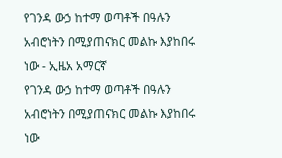የገንዳ ውኃ ከተማ ወጣቶች በዓሉን አብሮነትን በሚያጠናክር መልኩ እያከበሩ ነው - ኢዜአ አማርኛ
የገንዳ ውኃ ከተማ ወጣቶች በዓሉን አብሮነትን በሚያጠናክር መልኩ እያከበሩ ነው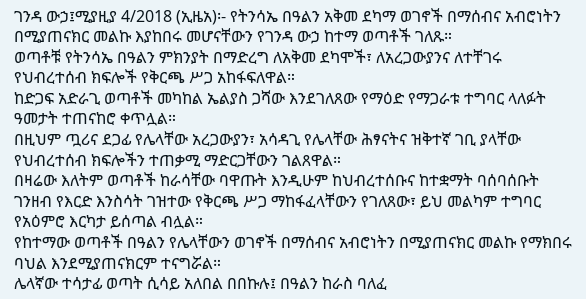ገንዳ ውኃ፤ሚያዚያ 4/2018 (ኢዜአ)፡- የትንሳኤ በዓልን አቅመ ደካማ ወገኖች በማሰብና አብሮነትን በሚያጠናክር መልኩ እያከበሩ መሆናቸውን የገንዳ ውኃ ከተማ ወጣቶች ገለጹ።
ወጣቶቹ የትንሳኤ በዓልን ምክንያት በማድረግ ለአቅመ ደካሞች፣ ለአረጋውያንና ለተቸገሩ የህብረተሰብ ክፍሎች የቅርጫ ሥጋ አከፋፍለዋል።
ከድጋፍ አድራጊ ወጣቶች መካከል ኤልያስ ጋሻው እንደገለጸው የማዕድ የማጋራቱ ተግባር ላለፉት ዓመታት ተጠናከሮ ቀጥሏል።
በዚህም ጧሪና ደጋፊ የሌላቸው አረጋውያን፣ አሳዳጊ የሌላቸው ሕፃናትና ዝቅተኛ ገቢ ያላቸው የህብረተሰብ ክፍሎችን ተጠቃሚ ማድርጋቸውን ገልጸዋል።
በዛሬው እለትም ወጣቶች ከራሳቸው ባዋጡት እንዲሁም ከህብረተሰቡና ከተቋማት ባሰባሰቡት ገንዘብ የእርድ እንስሳት ገዝተው የቅርጫ ሥጋ ማከፋፈላቸውን የገለጸው፣ ይህ መልካም ተግባር የአዕምሮ እርካታ ይሰጣል ብሏል።
የከተማው ወጣቶች በዓልን የሌላቸውን ወገኖች በማሰብና አብሮነትን በሚያጠናክር መልኩ የማክበሩ ባህል እንደሚያጠናክርም ተናግሯል።
ሌላኛው ተሳታፊ ወጣት ሲሳይ አለበል በበኩሉ፤ በዓልን ከራስ ባለፈ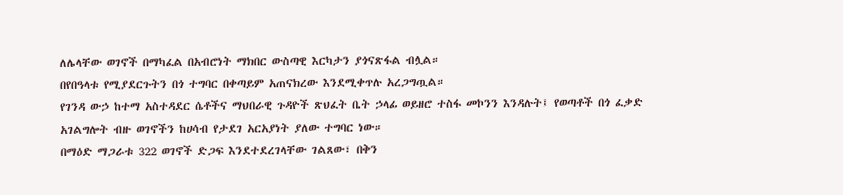ለሌላቸው ወገኖች በማካፈል በአብሮነት ማክበር ውስጣዊ እርካታን ያጎናጽፋል ብሏል።
በየበዓላቱ የሚያደርጉትን በጎ ተግባር በቀጣይም አጠናክረው እንደሚቀጥሉ አረጋግጧል።
የገንዳ ውኃ ከተማ አስተዳደር ሴቶችና ማህበራዊ ጉዳዮች ጽህፈት ቤት ኃላፊ ወይዘሮ ተስፋ መኮንን እንዳሉት፤ የወጣቶች በጎ ፈቃድ አገልግሎት ብዙ ወገኖችን ከሀሳብ የታደገ አርአያነት ያለው ተግባር ነው።
በማዕድ ማጋራቱ 322 ወገኖች ድጋፍ እንደተደረገላቸው ገልጸው፣ በቅን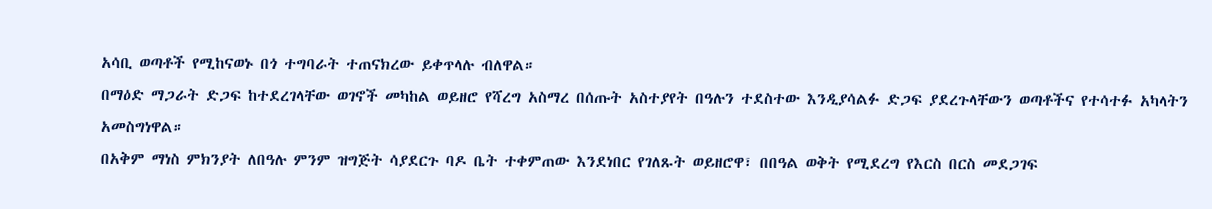አሳቢ ወጣቶች የሚከናወኑ በጎ ተግባራት ተጠናክረው ይቀጥላሉ ብለዋል።
በማዕድ ማጋራት ድጋፍ ከተደረገላቸው ወገኖች መካከል ወይዘሮ የሻረግ አስማረ በሰጡት አስተያየት በዓሉን ተደስተው እንዲያሳልፉ ድጋፍ ያደረጉላቸውን ወጣቶችና የተሳተፉ አካላትን አመስግነዋል።
በአቅም ማነስ ምክንያት ለበዓሉ ምንም ዝግጅት ሳያደርጉ ባዶ ቤት ተቀምጠው እንደነበር የገለጹት ወይዘሮዋ፣ በበዓል ወቅት የሚደረግ የእርስ በርስ መደጋገፍ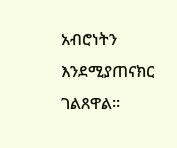አብሮነትን እንደሚያጠናክር ገልጸዋል።